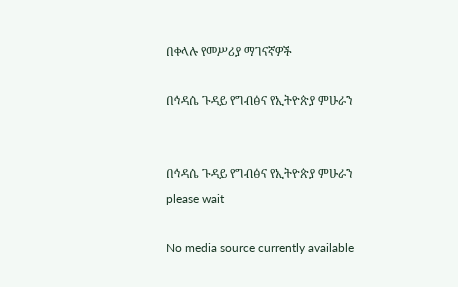በቀላሉ የመሥሪያ ማገናኛዎች

በኅዳሴ ጉዳይ የግብፅና የኢትዮጵያ ምሁራን


በኅዳሴ ጉዳይ የግብፅና የኢትዮጵያ ምሁራን
please wait

No media source currently available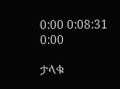0:00 0:08:31 0:00

ታላቁ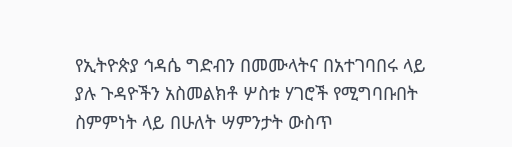የኢትዮጵያ ኅዳሴ ግድብን በመሙላትና በአተገባበሩ ላይ ያሉ ጉዳዮችን አስመልክቶ ሦስቱ ሃገሮች የሚግባቡበት ስምምነት ላይ በሁለት ሣምንታት ውስጥ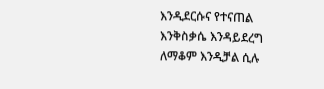እንዲደርሱና የተናጠል እንቅስቃሴ እንዳይደረግ ለማቆም እንዲቻል ሲሉ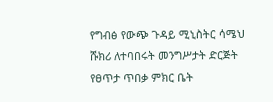የግብፅ የውጭ ጉዳይ ሚኒስትር ሳሜህ ሹክሪ ለተባበሩት መንግሥታት ድርጅት የፀጥታ ጥበቃ ምክር ቤት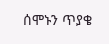ሰሞኑን ጥያቄ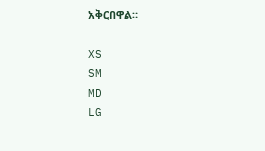አቅርበዋል።

XS
SM
MD
LG